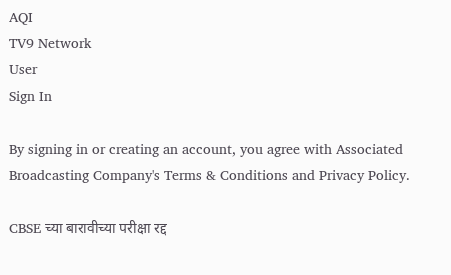AQI
TV9 Network
User
Sign In

By signing in or creating an account, you agree with Associated Broadcasting Company's Terms & Conditions and Privacy Policy.

CBSE च्या बारावीच्या परीक्षा रद्द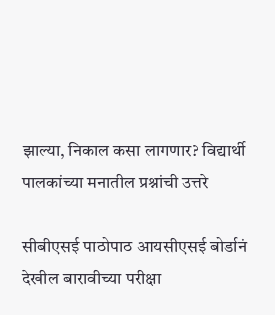झाल्या, निकाल कसा लागणार? विद्यार्थी पालकांच्या मनातील प्रश्नांची उत्तरे

सीबीएसई पाठोपाठ आयसीएसई बोर्डानं देखील बारावीच्या परीक्षा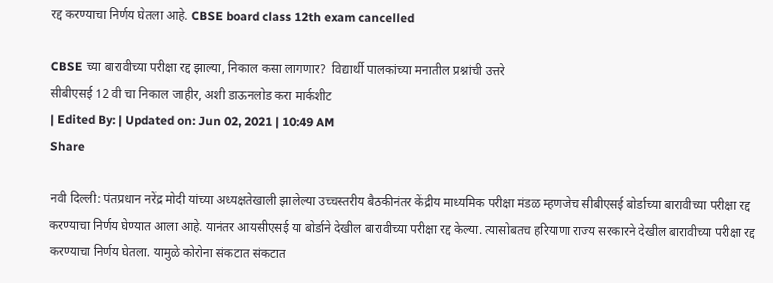रद्द करण्याचा निर्णय घेतला आहे. CBSE board class 12th exam cancelled

CBSE च्या बारावीच्या परीक्षा रद्द झाल्या, निकाल कसा लागणार?  विद्यार्थी पालकांच्या मनातील प्रश्नांची उत्तरे
सीबीएसई 12 वी चा निकाल जाहीर, अशी डाऊनलोड करा मार्कशीट
| Edited By: | Updated on: Jun 02, 2021 | 10:49 AM
Share

नवी दिल्ली: पंतप्रधान नरेंद्र मोदी यांच्या अध्यक्षतेखाली झालेल्या उच्चस्तरीय बैठकीनंतर केंद्रीय माध्यमिक परीक्षा मंडळ म्हणजेच सीबीएसई बोर्डाच्या बारावीच्या परीक्षा रद्द करण्याचा निर्णय घेण्यात आला आहे. यानंतर आयसीएसई या बोर्डाने देखील बारावीच्या परीक्षा रद्द केल्या. त्यासोबतच हरियाणा राज्य सरकारने देखील बारावीच्या परीक्षा रद्द करण्याचा निर्णय घेतला. यामुळे कोरोना संकटात संकटात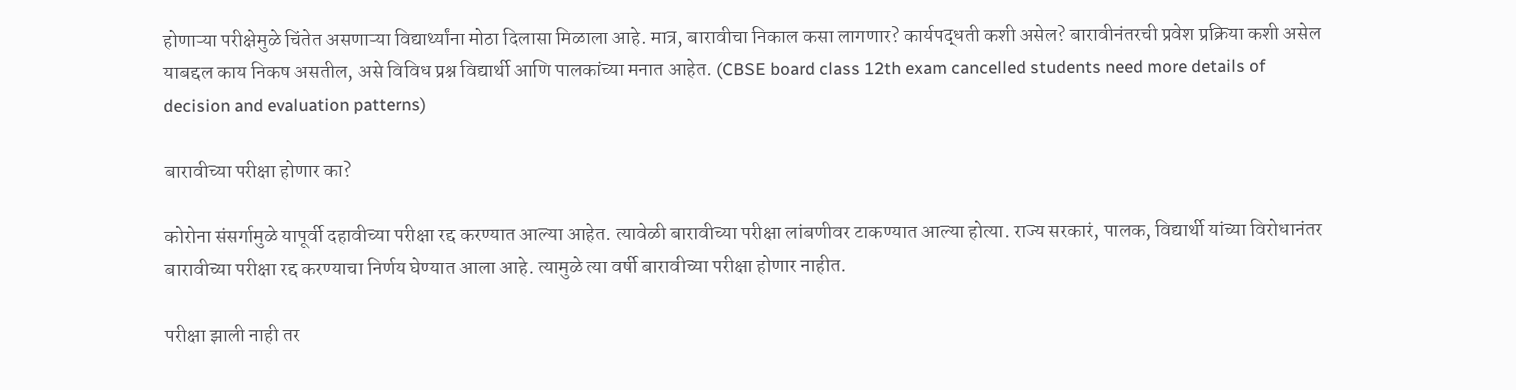होणाऱ्या परीक्षेमुळे चिंतेत असणाऱ्या विद्यार्थ्यांना मोठा दिलासा मिळाला आहे. मात्र, बारावीचा निकाल कसा लागणार? कार्यपद्धती कशी असेल? बारावीनंतरची प्रवेश प्रक्रिया कशी असेल याबद्दल काय निकष असतील, असे विविध प्रश्न विद्यार्थी आणि पालकांच्या मनात आहेत. (CBSE board class 12th exam cancelled students need more details of decision and evaluation patterns)

बारावीच्या परीक्षा होणार का?

कोरोना संसर्गामुळे यापूर्वी दहावीच्या परीक्षा रद्द करण्यात आल्या आहेत. त्यावेळी बारावीच्या परीक्षा लांबणीवर टाकण्यात आल्या होत्या. राज्य सरकारं, पालक, विद्यार्थी यांच्या विरोधानंतर बारावीच्या परीक्षा रद्द करण्याचा निर्णय घेण्यात आला आहे. त्यामुळे त्या वर्षी बारावीच्या परीक्षा होणार नाहीत.

परीक्षा झाली नाही तर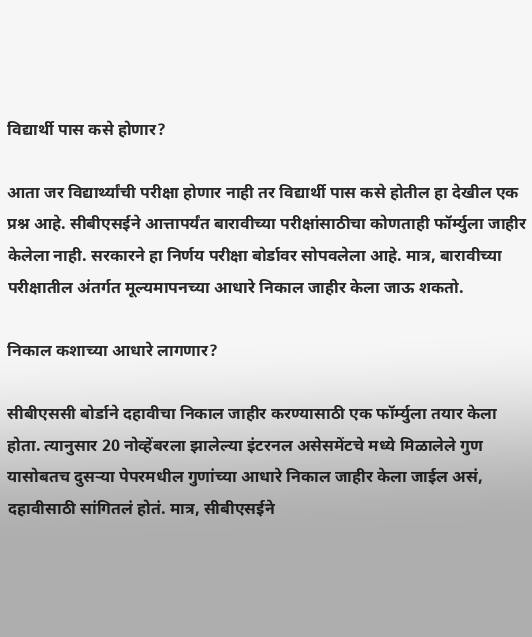विद्यार्थी पास कसे होणार?

आता जर विद्यार्थ्यांची परीक्षा होणार नाही तर विद्यार्थी पास कसे होतील हा देखील एक प्रश्न आहे. सीबीएसईने आत्तापर्यंत बारावीच्या परीक्षांसाठीचा कोणताही फॉर्म्युला जाहीर केलेला नाही. सरकारने हा निर्णय परीक्षा बोर्डावर सोपवलेला आहे. मात्र, बारावीच्या परीक्षातील अंतर्गत मूल्यमापनच्या आधारे निकाल जाहीर केला जाऊ शकतो.

निकाल कशाच्या आधारे लागणार?

सीबीएससी बोर्डाने दहावीचा निकाल जाहीर करण्यासाठी एक फॉर्म्युला तयार केला होता. त्यानुसार 20 नोव्हेंबरला झालेल्या इंटरनल असेसमेंटचे मध्ये मिळालेले गुण यासोबतच दुसऱ्या पेपरमधील गुणांच्या आधारे निकाल जाहीर केला जाईल असं, दहावीसाठी सांगितलं होतं. मात्र, सीबीएसईने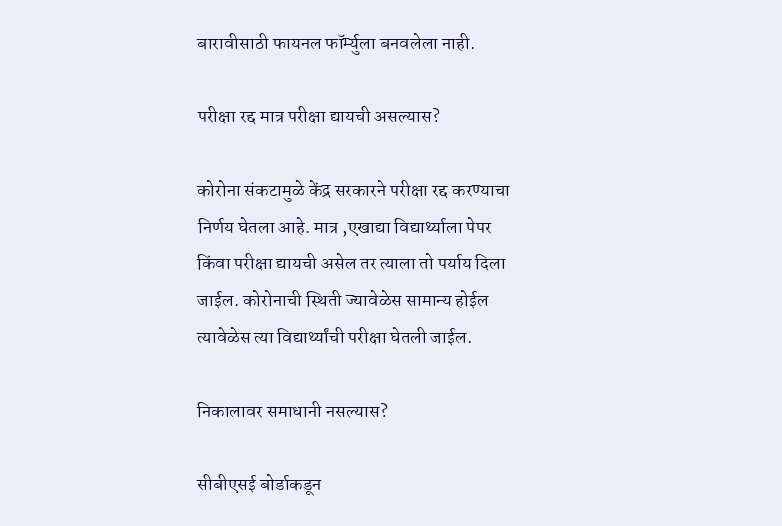बारावीसाठी फायनल फॉर्म्युला बनवलेला नाही.

परीक्षा रद्द मात्र परीक्षा द्यायची असल्यास?

कोरोना संकटामुळे केंद्र सरकारने परीक्षा रद्द करण्याचा निर्णय घेतला आहे. मात्र ,एखाद्या विद्यार्थ्याला पेपर किंवा परीक्षा द्यायची असेल तर त्याला तो पर्याय दिला जाईल. कोरोनाची स्थिती ज्यावेळेस सामान्य होईल त्यावेळेस त्या विद्यार्थ्यांची परीक्षा घेतली जाईल.

निकालावर समाधानी नसल्यास?

सीबीएसई बोर्डाकडून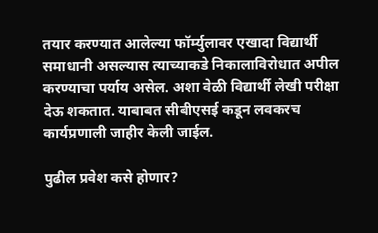तयार करण्यात आलेल्या फॉर्म्युलावर एखादा विद्यार्थी समाधानी असल्यास त्याच्याकडे निकालाविरोधात अपील करण्याचा पर्याय असेल. अशा वेळी विद्यार्थी लेखी परीक्षा देऊ शकतात. याबाबत सीबीएसई कडून लवकरच कार्यप्रणाली जाहीर केली जाईल.

पुढील प्रवेश कसे होणार?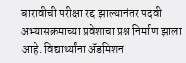बारावीची परीक्षा रद्द झाल्यानंतर पदवी अभ्यासक्रमाच्या प्रवेशाचा प्रश्न निर्माण झाला आहे. विद्यार्थ्यांना ॲडमिशन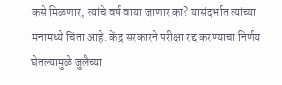कसे मिळणार, त्यांचे वर्ष वाया जाणार का? यासंदर्भात त्यांच्या मनामध्ये चिंता आहे. केंद्र सरकारने परीक्षा रद्द करण्याचा निर्णय घेतल्यामुळे जुलैच्या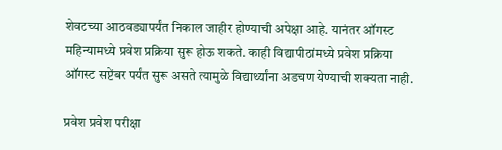शेवटच्या आठवड्यापर्यंत निकाल जाहीर होण्याची अपेक्षा आहे. यानंतर ऑगस्ट महिन्यामध्ये प्रवेश प्रक्रिया सुरू होऊ शकते. काही विद्यापीठांमध्ये प्रवेश प्रक्रिया ऑगस्ट सप्टेंबर पर्यंत सुरू असते त्यामुळे विद्यार्थ्यांना अडचण येण्याची शक्यता नाही.

प्रवेश प्रवेश परीक्षा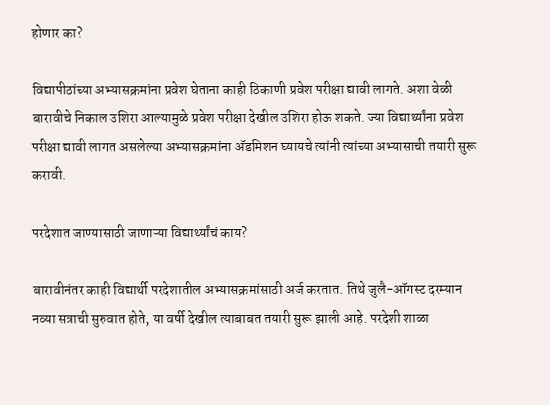होणार का?

विद्यापीठांच्या अभ्यासक्रमांना प्रवेश घेताना काही ठिकाणी प्रवेश परीक्षा द्यावी लागते. अशा वेळी बारावीचे निकाल उशिरा आल्यामुळे प्रवेश परीक्षा देखील उशिरा होऊ शकते. ज्या विद्यार्थ्यांना प्रवेश परीक्षा द्यावी लागत असलेल्या अभ्यासक्रमांना अ‌ॅडमिशन घ्यायचे त्यांनी त्यांच्या अभ्यासाची तयारी सुरू करावी.

परदेशात जाण्यासाठी जाणाऱ्या विद्यार्थ्यांचं काय?

बारावीनंतर काही विद्यार्थी परदेशातील अभ्यासक्रमांसाठी अर्ज करतात. तिथे जुलै-ऑगस्ट दरम्यान नव्या सत्राची सुरुवात होते, या वर्षी देखील त्याबाबत तयारी सुरू झाली आहे. परदेशी शाळा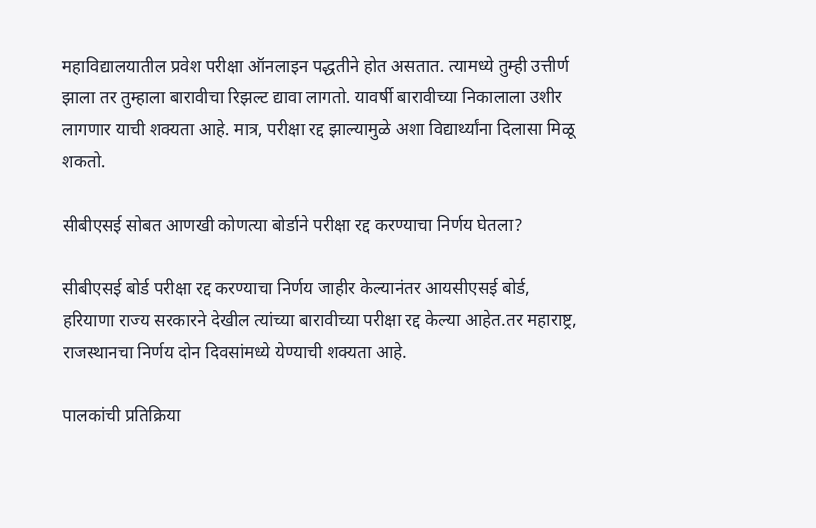महाविद्यालयातील प्रवेश परीक्षा ऑनलाइन पद्धतीने होत असतात. त्यामध्ये तुम्ही उत्तीर्ण झाला तर तुम्हाला बारावीचा रिझल्ट द्यावा लागतो. यावर्षी बारावीच्या निकालाला उशीर लागणार याची शक्यता आहे. मात्र, परीक्षा रद्द झाल्यामुळे अशा विद्यार्थ्यांना दिलासा मिळू शकतो.

सीबीएसई सोबत आणखी कोणत्या बोर्डाने परीक्षा रद्द करण्याचा निर्णय घेतला?

सीबीएसई बोर्ड परीक्षा रद्द करण्याचा निर्णय जाहीर केल्यानंतर आयसीएसई बोर्ड, हरियाणा राज्य सरकारने देखील त्यांच्या बारावीच्या परीक्षा रद्द केल्या आहेत.तर महाराष्ट्र, राजस्थानचा निर्णय दोन दिवसांमध्ये येण्याची शक्यता आहे.

पालकांची प्रतिक्रिया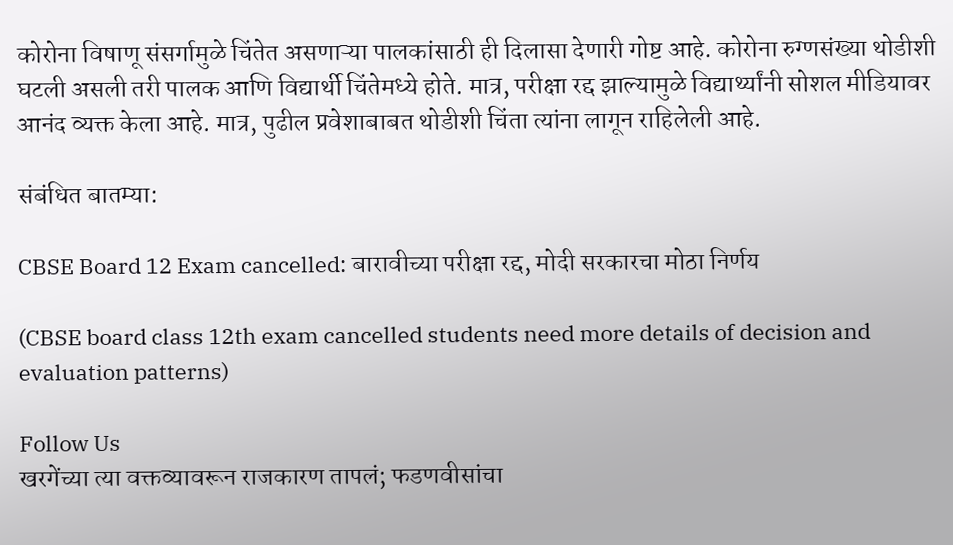कोरोना विषाणू संसर्गामुळे चिंतेत असणाऱ्या पालकांसाठी ही दिलासा देणारी गोष्ट आहे. कोरोना रुग्णसंख्या थोडीशी घटली असली तरी पालक आणि विद्यार्थी चिंतेमध्ये होते. मात्र, परीक्षा रद्द झाल्यामुळे विद्यार्थ्यांनी सोशल मीडियावर आनंद व्यक्त केला आहे. मात्र, पुढील प्रवेशाबाबत थोडीशी चिंता त्यांना लागून राहिलेली आहे.

संबंधित बातम्या:

CBSE Board 12 Exam cancelled: बारावीच्या परीक्षा रद्द, मोदी सरकारचा मोठा निर्णय

(CBSE board class 12th exam cancelled students need more details of decision and evaluation patterns)

Follow Us
खरगेंच्या त्या वक्तव्यावरून राजकारण तापलं; फडणवीसांचा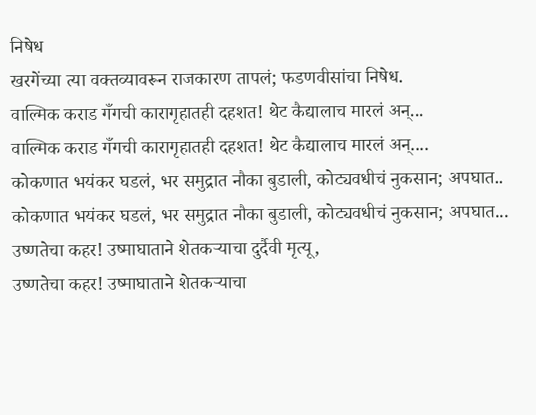निषेध
खरगेंच्या त्या वक्तव्यावरून राजकारण तापलं; फडणवीसांचा निषेध.
वाल्मिक कराड गँगची कारागृहातही दहशत! थेट कैद्यालाच मारलं अन्...
वाल्मिक कराड गँगची कारागृहातही दहशत! थेट कैद्यालाच मारलं अन्....
कोकणात भयंकर घडलं, भर समुद्रात नौका बुडाली, कोट्यवधीचं नुकसान; अपघात..
कोकणात भयंकर घडलं, भर समुद्रात नौका बुडाली, कोट्यवधीचं नुकसान; अपघात...
उष्णतेचा कहर! उष्माघाताने शेतकऱ्याचा दुर्दैवी मृत्यू,
उष्णतेचा कहर! उष्माघाताने शेतकऱ्याचा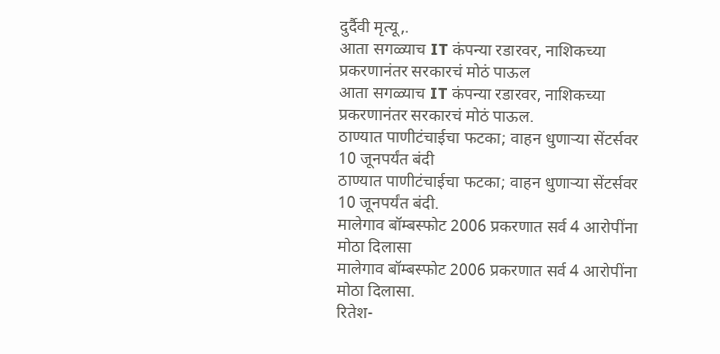दुर्दैवी मृत्यू,.
आता सगळ्याच IT कंपन्या रडारवर, नाशिकच्या प्रकरणानंतर सरकारचं मोठं पाऊल
आता सगळ्याच IT कंपन्या रडारवर, नाशिकच्या प्रकरणानंतर सरकारचं मोठं पाऊल.
ठाण्यात पाणीटंचाईचा फटका; वाहन धुणाऱ्या सेंटर्सवर 10 जूनपर्यंत बंदी
ठाण्यात पाणीटंचाईचा फटका; वाहन धुणाऱ्या सेंटर्सवर 10 जूनपर्यंत बंदी.
मालेगाव बॉम्बस्फोट 2006 प्रकरणात सर्व 4 आरोपींना मोठा दिलासा
मालेगाव बॉम्बस्फोट 2006 प्रकरणात सर्व 4 आरोपींना मोठा दिलासा.
रितेश-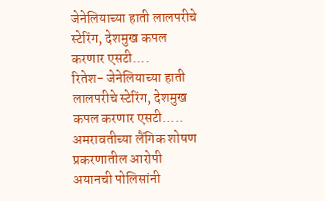जेनेलियाच्या हाती लालपरीचे स्टेरिंग, देशमुख कपल करणार एसटी....
रितेश- जेनेलियाच्या हाती लालपरीचे स्टेरिंग, देशमुख कपल करणार एसटी.....
अमरावतीच्या लैंगिक शोषण प्रकरणातील आरोपी अयानची पोलिसांनी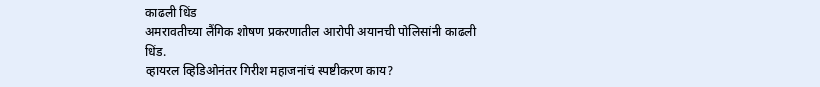काढली धिंड
अमरावतीच्या लैंगिक शोषण प्रकरणातील आरोपी अयानची पोलिसांनी काढली धिंड.
व्हायरल व्हिडिओनंतर गिरीश महाजनांचं स्पष्टीकरण काय?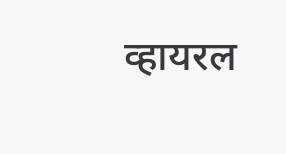व्हायरल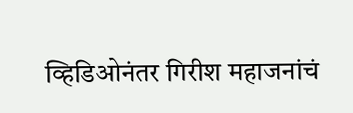व्हिडिओनंतर गिरीश महाजनांचं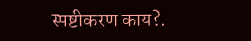स्पष्टीकरण काय?.